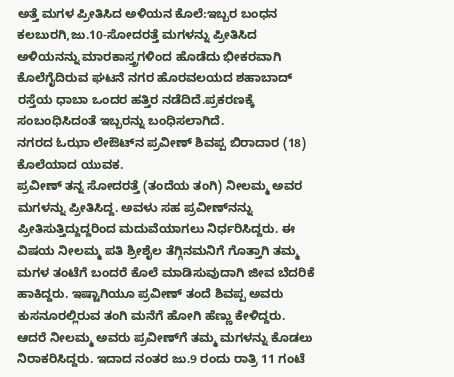ಅತ್ತೆ ಮಗಳ ಪ್ರೀತಿಸಿದ ಅಳಿಯನ ಕೊಲೆ:ಇಬ್ಬರ ಬಂಧನ
ಕಲಬುರಗಿ,ಜು.10-ಸೋದರತ್ತೆ ಮಗಳನ್ನು ಪ್ರೀತಿಸಿದ ಅಳಿಯನನ್ನು ಮಾರಕಾಸ್ತ್ರಗಳಿಂದ ಹೊಡೆದು ಭೀಕರವಾಗಿ ಕೊಲೆಗೈದಿರುವ ಘಟನೆ ನಗರ ಹೊರವಲಯದ ಶಹಾಬಾದ್ ರಸ್ತೆಯ ಧಾಬಾ ಒಂದರ ಹತ್ತಿರ ನಡೆದಿದೆ.ಪ್ರಕರಣಕ್ಕೆ ಸಂಬಂಧಿಸಿದಂತೆ ಇಬ್ಬರನ್ನು ಬಂಧಿಸಲಾಗಿದೆ.
ನಗರದ ಓಝಾ ಲೇಔಟ್‍ನ ಪ್ರವೀಣ್ ಶಿವಪ್ಪ ಬಿರಾದಾರ (18) ಕೊಲೆಯಾದ ಯುವಕ.
ಪ್ರವೀಣ್ ತನ್ನ ಸೋದರತ್ತೆ (ತಂದೆಯ ತಂಗಿ) ನೀಲಮ್ಮ ಅವರ ಮಗಳನ್ನು ಪ್ರೀತಿಸಿದ್ದ. ಅವಳು ಸಹ ಪ್ರವೀಣ್‍ನನ್ನು ಪ್ರೀತಿಸುತ್ತಿದ್ದುದ್ದರಿಂದ ಮದುವೆಯಾಗಲು ನಿರ್ಧರಿಸಿದ್ದರು. ಈ ವಿಷಯ ನೀಲಮ್ಮ ಪತಿ ಶ್ರೀಶೈಲ ತೆಗ್ಗಿನಮನಿಗೆ ಗೊತ್ತಾಗಿ ತಮ್ಮ ಮಗಳ ತಂಟೆಗೆ ಬಂದರೆ ಕೊಲೆ ಮಾಡಿಸುವುದಾಗಿ ಜೀವ ಬೆದರಿಕೆ ಹಾಕಿದ್ದರು. ಇಷ್ಟಾಗಿಯೂ ಪ್ರವೀಣ್ ತಂದೆ ಶಿವಪ್ಪ ಅವರು ಕುಸನೂರಲ್ಲಿರುವ ತಂಗಿ ಮನೆಗೆ ಹೋಗಿ ಹೆಣ್ಣು ಕೇಳಿದ್ದರು. ಆದರೆ ನೀಲಮ್ಮ ಅವರು ಪ್ರವೀಣ್‍ಗೆ ತಮ್ಮ ಮಗಳನ್ನು ಕೊಡಲು ನಿರಾಕರಿಸಿದ್ದರು. ಇದಾದ ನಂತರ ಜು.9 ರಂದು ರಾತ್ರಿ 11 ಗಂಟೆ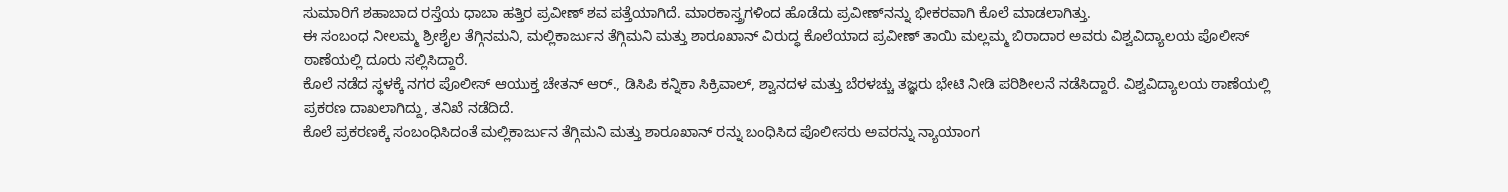ಸುಮಾರಿಗೆ ಶಹಾಬಾದ ರಸ್ತೆಯ ಧಾಬಾ ಹತ್ತಿರ ಪ್ರವೀಣ್ ಶವ ಪತ್ತೆಯಾಗಿದೆ. ಮಾರಕಾಸ್ತ್ರಗಳಿಂದ ಹೊಡೆದು ಪ್ರವೀಣ್‍ನನ್ನು ಭೀಕರವಾಗಿ ಕೊಲೆ ಮಾಡಲಾಗಿತ್ತು.
ಈ ಸಂಬಂಧ ನೀಲಮ್ಮ ಶ್ರೀಶೈಲ ತೆಗ್ಗಿನಮನಿ, ಮಲ್ಲಿಕಾರ್ಜುನ ತೆಗ್ಗಿಮನಿ ಮತ್ತು ಶಾರೂಖಾನ್ ವಿರುದ್ಧ ಕೊಲೆಯಾದ ಪ್ರವೀಣ್ ತಾಯಿ ಮಲ್ಲಮ್ಮ ಬಿರಾದಾರ ಅವರು ವಿಶ್ವವಿದ್ಯಾಲಯ ಪೊಲೀಸ್ ಠಾಣೆಯಲ್ಲಿ ದೂರು ಸಲ್ಲಿಸಿದ್ದಾರೆ.
ಕೊಲೆ ನಡೆದ ಸ್ಥಳಕ್ಕೆ ನಗರ ಪೊಲೀಸ್ ಆಯುಕ್ತ ಚೇತನ್ ಆರ್., ಡಿಸಿಪಿ ಕನ್ನಿಕಾ ಸಿಕ್ರಿವಾಲ್, ಶ್ವಾನದಳ ಮತ್ತು ಬೆರಳಚ್ಚು ತಜ್ಞರು ಭೇಟಿ ನೀಡಿ ಪರಿಶೀಲನೆ ನಡೆಸಿದ್ದಾರೆ. ವಿಶ್ವವಿದ್ಯಾಲಯ ಠಾಣೆಯಲ್ಲಿ ಪ್ರಕರಣ ದಾಖಲಾಗಿದ್ದು, ತನಿಖೆ ನಡೆದಿದೆ.
ಕೊಲೆ ಪ್ರಕರಣಕ್ಕೆ ಸಂಬಂಧಿಸಿದಂತೆ ಮಲ್ಲಿಕಾರ್ಜುನ ತೆಗ್ಗಿಮನಿ ಮತ್ತು ಶಾರೂಖಾನ್ ರನ್ನು ಬಂಧಿಸಿದ ಪೊಲೀಸರು ಅವರನ್ನು ನ್ಯಾಯಾಂಗ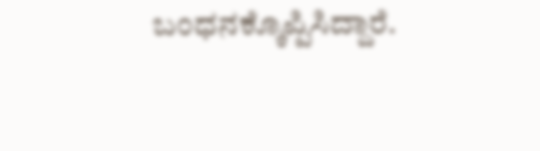ಬಂಧನಕ್ಕೊಪ್ಪಿಸಿದ್ದಾರೆ.